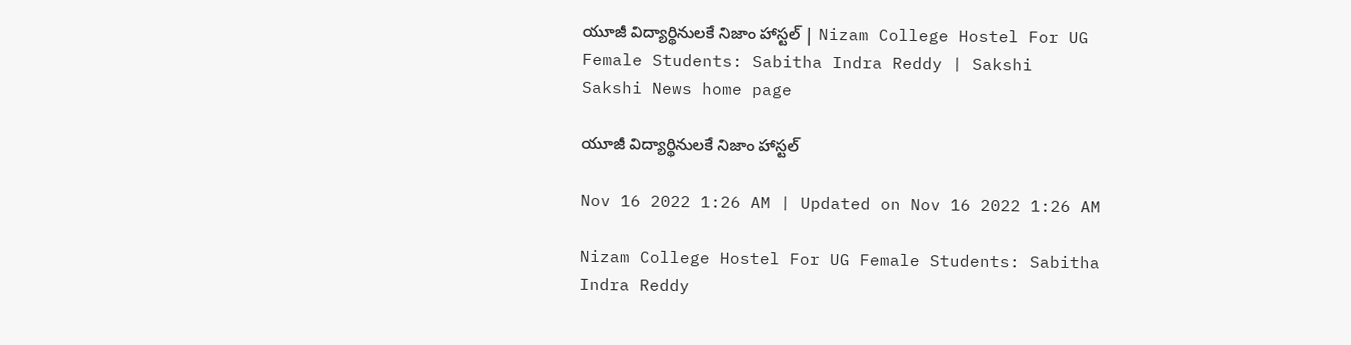యూజీ విద్యార్థినులకే నిజాం హాస్టల్‌ | Nizam College Hostel For UG Female Students: Sabitha Indra Reddy | Sakshi
Sakshi News home page

యూజీ విద్యార్థినులకే నిజాం హాస్టల్‌

Nov 16 2022 1:26 AM | Updated on Nov 16 2022 1:26 AM

Nizam College Hostel For UG Female Students: Sabitha Indra Reddy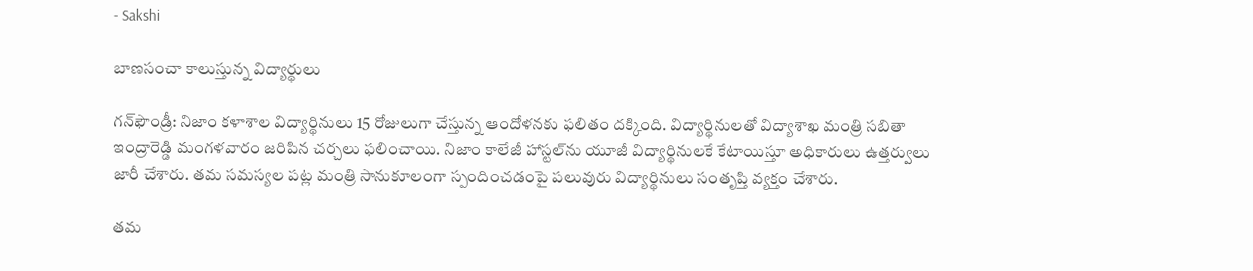- Sakshi

బాణసంచా కాలుస్తున్న విద్యార్థులు

గన్‌ఫౌండ్రీ: నిజాం కళాశాల విద్యార్థినులు 15 రోజులుగా చేస్తున్న ఆందోళనకు ఫలితం దక్కింది. విద్యార్థినులతో విద్యాశాఖ మంత్రి సబితా ఇంద్రారెడ్డి మంగళవారం జరిపిన చర్చలు ఫలించాయి. నిజాం కాలేజీ హాస్టల్‌ను యూజీ విద్యార్థినులకే కేటాయిస్తూ అధికారులు ఉత్తర్వులు జారీ చేశారు. తమ సమస్యల పట్ల మంత్రి సానుకూలంగా స్పందించడంపై పలువురు విద్యార్థినులు సంతృప్తి వ్యక్తం చేశారు.

తమ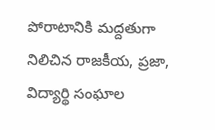పోరాటానికి మద్దతుగా నిలిచిన రాజకీయ, ప్రజా, విద్యార్థి సంఘాల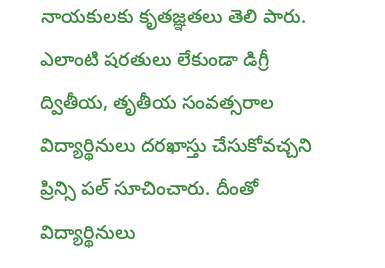నాయకులకు కృతజ్ఞతలు తెలి పారు. ఎలాంటి షరతులు లేకుండా డిగ్రీ ద్వితీయ, తృతీయ సంవత్సరాల విద్యార్థినులు దరఖాస్తు చేసుకోవచ్చని ప్రిన్సి పల్‌ సూచించారు. దీంతో విద్యార్థినులు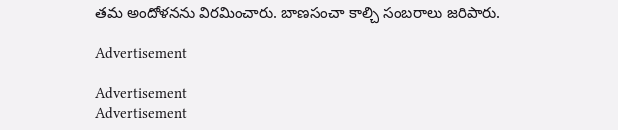తమ అందోళనను విరమించారు. బాణసంచా కాల్చి సంబరాలు జరిపారు.

Advertisement

Advertisement
Advertisement